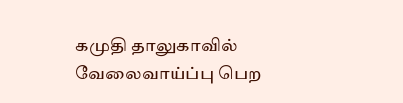கமுதி தாலுகாவில் வேலைவாய்ப்பு பெற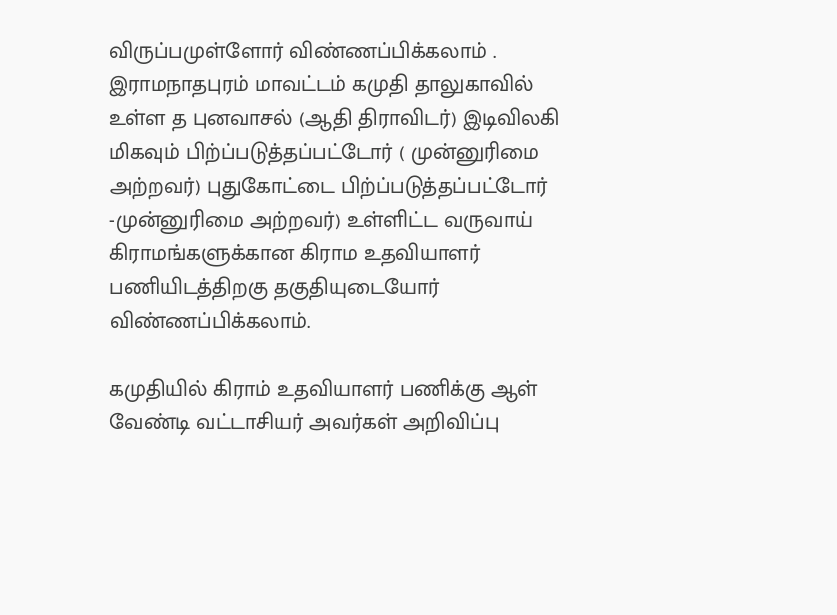விருப்பமுள்ளோர் விண்ணப்பிக்கலாம் . இராமநாதபுரம் மாவட்டம் கமுதி தாலுகாவில் உள்ள த புனவாசல் (ஆதி திராவிடர்) இடிவிலகி மிகவும் பிற்ப்படுத்தப்பட்டோர் ( முன்னுரிமை அற்றவர்) புதுகோட்டை பிற்ப்படுத்தப்பட்டோர் -முன்னுரிமை அற்றவர்) உள்ளிட்ட வருவாய் கிராமங்களுக்கான கிராம உதவியாளர் பணியிடத்திறகு தகுதியுடையோர் விண்ணப்பிக்கலாம்.

கமுதியில் கிராம் உதவியாளர் பணிக்கு ஆள் வேண்டி வட்டாசியர் அவர்கள் அறிவிப்பு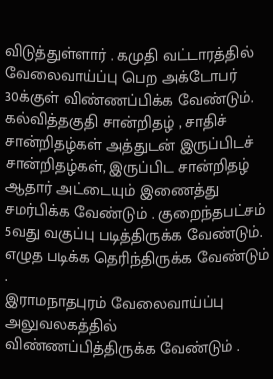விடுத்துள்ளார் . கமுதி வட்டாரத்தில் வேலைவாய்ப்பு பெற அக்டோபர் 30க்குள் விண்ணப்பிக்க வேண்டும்.
கல்வித்தகுதி சான்றிதழ் , சாதிச் சான்றிதழ்கள் அத்துடன் இருப்பிடச் சான்றிதழ்கள், இருப்பிட சான்றிதழ் ஆதார் அட்டையும் இணைத்து சமர்பிக்க வேண்டும் . குறைந்தபட்சம் 5வது வகுப்பு படித்திருக்க வேண்டும். எழுத படிக்க தெரிந்திருக்க வேண்டும் .
இராமநாதபுரம் வேலைவாய்ப்பு அலுவலகத்தில் விண்ணப்பித்திருக்க வேண்டும் .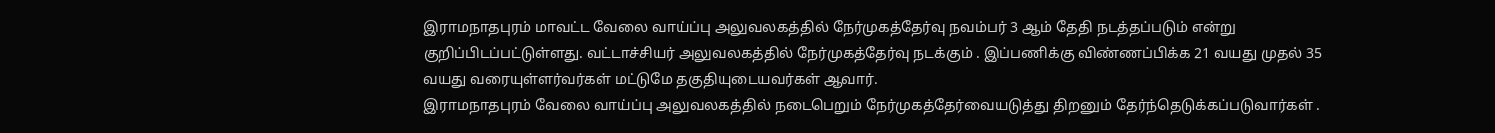இராமநாதபுரம் மாவட்ட வேலை வாய்ப்பு அலுவலகத்தில் நேர்முகத்தேர்வு நவம்பர் 3 ஆம் தேதி நடத்தப்படும் என்று குறிப்பிடப்பட்டுள்ளது. வட்டாச்சியர் அலுவலகத்தில் நேர்முகத்தேர்வு நடக்கும் . இப்பணிக்கு விண்ணப்பிக்க 21 வயது முதல் 35 வயது வரையுள்ளர்வர்கள் மட்டுமே தகுதியுடையவர்கள் ஆவார்.
இராமநாதபுரம் வேலை வாய்ப்பு அலுவலகத்தில் நடைபெறும் நேர்முகத்தேர்வையடுத்து திறனும் தேர்ந்தெடுக்கப்படுவார்கள் .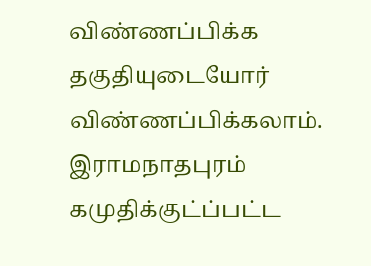விண்ணப்பிக்க தகுதியுடையோர் விண்ணப்பிக்கலாம். இராமநாதபுரம் கமுதிக்குட்ப்பட்ட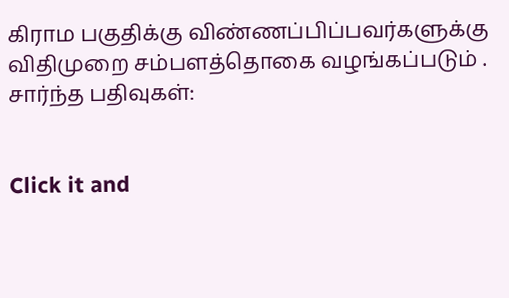கிராம பகுதிக்கு விண்ணப்பிப்பவர்களுக்கு விதிமுறை சம்பளத்தொகை வழங்கப்படும் .
சார்ந்த பதிவுகள்:


Click it and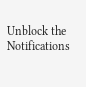Unblock the Notifications